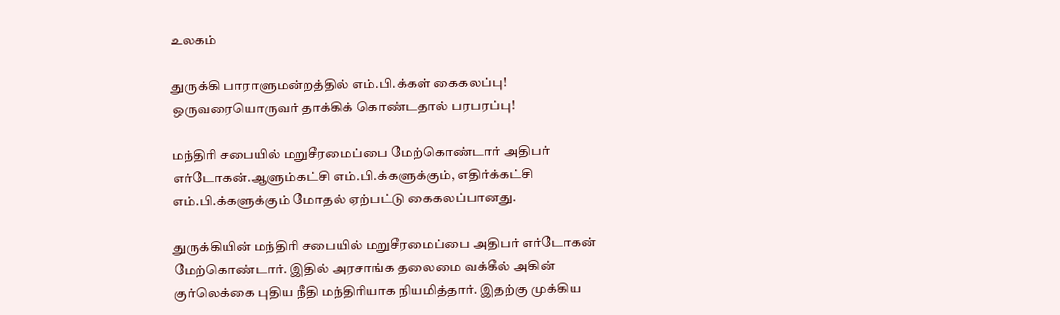உலகம்

துருக்கி பாராளுமன்றத்தில் எம்.பி.க்கள் கைகலப்பு! ஒருவரையொருவர் தாக்கிக் கொண்டதால் பரபரப்பு!

மந்திரி சபையில் மறுசீரமைப்பை மேற்கொண்டார் அதிபர் எர்டோகன்.ஆளும்கட்சி எம்.பி.க்களுக்கும், எதிர்க்கட்சி எம்.பி.க்களுக்கும் மோதல் ஏற்பட்டு கைகலப்பானது.

துருக்கியின் மந்திரி சபையில் மறுசீரமைப்பை அதிபர் எர்டோகன் மேற்கொண்டார். இதில் அரசாங்க தலைமை வக்கீல் அகின் குர்லெக்கை புதிய நீதி மந்திரியாக நியமித்தார். இதற்கு முக்கிய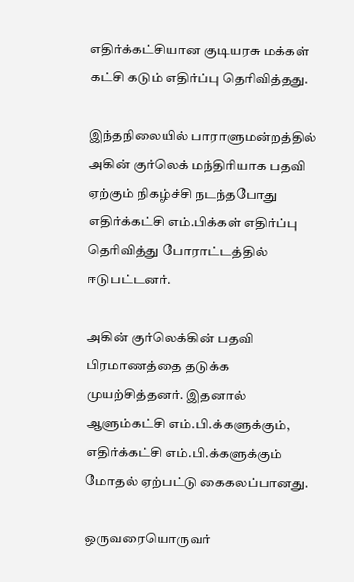எதிர்க்கட்சியான குடியரசு மக்கள் கட்சி கடும் எதிர்ப்பு தெரிவித்தது.

இந்தநிலையில் பாராளுமன்றத்தில் அகின் குர்லெக் மந்திரியாக பதவி ஏற்கும் நிகழ்ச்சி நடந்தபோது எதிர்க்கட்சி எம்.பிக்கள் எதிர்ப்பு தெரிவித்து போராட்டத்தில் ஈடுபட்டனர்.

அகின் குர்லெக்கின் பதவி பிரமாணத்தை தடுக்க முயற்சித்தனர். இதனால் ஆளும்கட்சி எம்.பி.க்களுக்கும், எதிர்க்கட்சி எம்.பி.க்களுக்கும் மோதல் ஏற்பட்டு கைகலப்பானது.

ஒருவரையொருவர்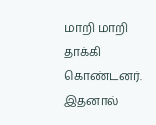மாறி மாறி தாக்கி கொண்டனர். இதனால்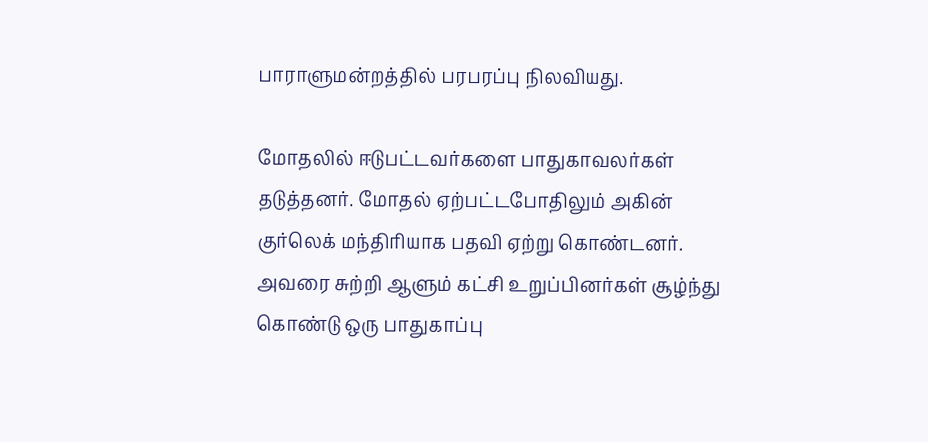பாராளுமன்றத்தில் பரபரப்பு நிலவியது.

மோதலில் ஈடுபட்டவர்களை பாதுகாவலர்கள் தடுத்தனர். மோதல் ஏற்பட்டபோதிலும் அகின் குர்லெக் மந்திரியாக பதவி ஏற்று கொண்டனர். அவரை சுற்றி ஆளும் கட்சி உறுப்பினர்கள் சூழ்ந்து கொண்டு ஒரு பாதுகாப்பு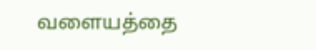வளையத்தை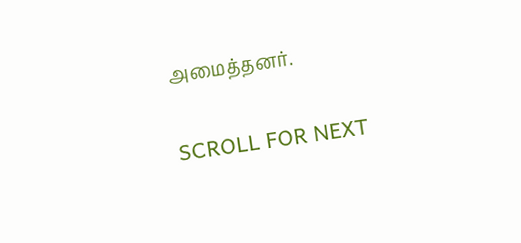அமைத்தனர்.

SCROLL FOR NEXT